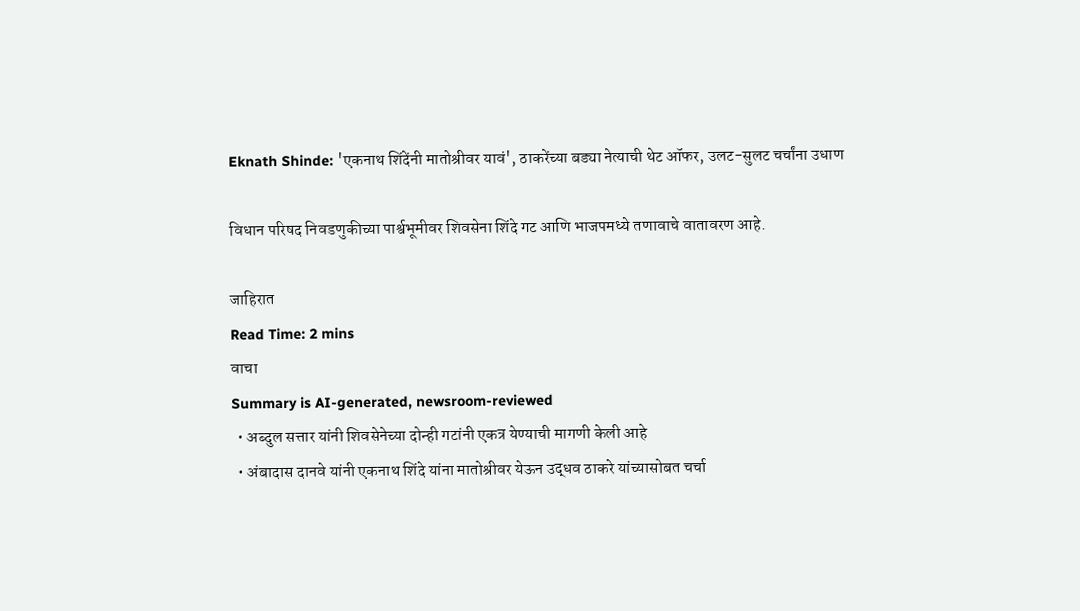Eknath Shinde: 'एकनाथ शिंदेंनी मातोश्रीवर यावं', ठाकरेंच्या बड्या नेत्याची थेट ऑफर, उलट-सुलट चर्चांना उधाण

विधान परिषद निवडणुकीच्या पार्श्वभूमीवर शिवसेना शिंदे गट आणि भाजपमध्ये तणावाचे वातावरण आहे.

जाहिरात
Read Time: 2 mins
वाचा
Summary is AI-generated, newsroom-reviewed
  • अब्दुल सत्तार यांनी शिवसेनेच्या दोन्ही गटांनी एकत्र येण्याची मागणी केली आहे
  • अंबादास दानवे यांनी एकनाथ शिंदे यांना मातोश्रीवर येऊन उद्धव ठाकरे यांच्यासोबत चर्चा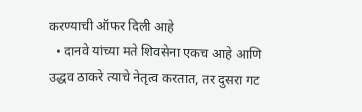करण्याची ऑफर दिली आहे
  • दानवे यांच्या मते शिवसेना एकच आहे आणि उद्धव ठाकरे त्याचे नेतृत्व करतात, तर दुसरा गट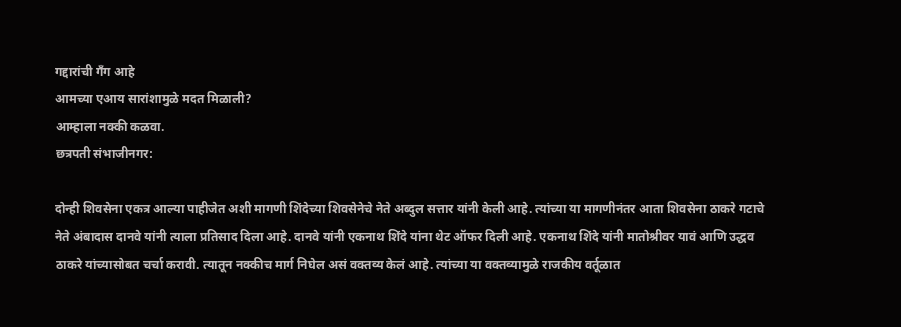गद्दारांची गँग आहे
आमच्या एआय सारांशामुळे मदत मिळाली?
आम्हाला नक्की कळवा.
छत्रपती संभाजीनगर:

दोन्ही शिवसेना एकत्र आल्या पाहीजेत अशी मागणी शिंदेच्या शिवसेनेचे नेते अब्दुल सत्तार यांनी केली आहे. त्यांच्या या मागणीनंतर आता शिवसेना ठाकरे गटाचे नेते अंबादास दानवे यांनी त्याला प्रतिसाद दिला आहे. दानवे यांनी एकनाथ शिंदे यांना थेट ऑफर दिली आहे. एकनाथ शिंदे यांनी मातोश्रीवर यावं आणि उद्धव ठाकरे यांच्यासोबत चर्चा करावी. त्यातून नक्कीच मार्ग निघेल असं वक्तव्य केलं आहे. त्यांच्या या वक्तव्यामुळे राजकीय वर्तूळात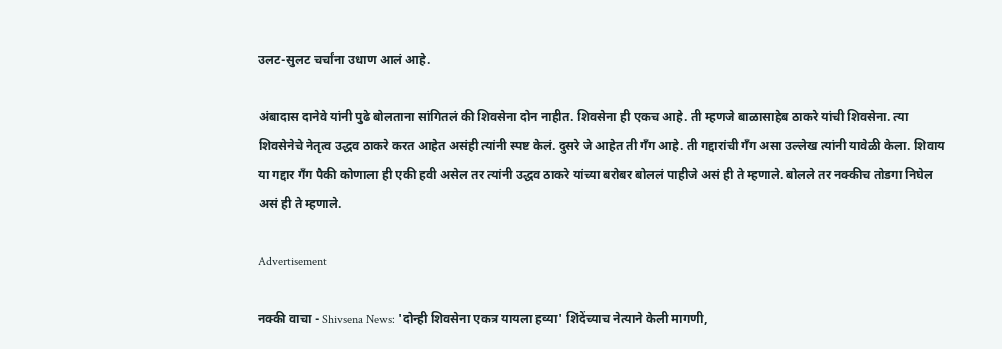उलट-सुलट चर्चांना उधाण आलं आहे.

अंबादास दानेवे यांनी पुढे बोलताना सांगितलं की शिवसेना दोन नाहीत. शिवसेना ही एकच आहे. ती म्हणजे बाळासाहेब ठाकरे यांची शिवसेना. त्या शिवसेनेचे नेतृत्व उद्धव ठाकरे करत आहेत असंही त्यांनी स्पष्ट केलं. दुसरे जे आहेत ती गँग आहे. ती गद्दारांची गँग असा उल्लेख त्यांनी यावेळी केला. शिवाय या गद्दार गँग पैकी कोणाला ही एकी हवी असेल तर त्यांनी उद्धव ठाकरे यांच्या बरोबर बोललं पाहीजे असं ही ते म्हणाले. बोलले तर नक्कीच तोडगा निघेल असं ही ते म्हणाले.

Advertisement

नक्की वाचा - Shivsena News: 'दोन्ही शिवसेना एकत्र यायला हव्या' शिंदेंच्याच नेत्याने केली मागणी,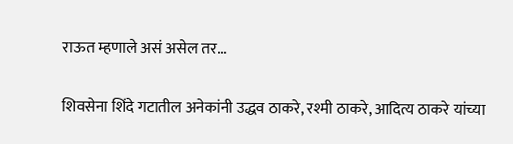राऊत म्हणाले असं असेल तर...

शिवसेना शिंदे गटातील अनेकांनी उद्धव ठाकरे, रश्मी ठाकरे, आदित्य ठाकरे यांच्या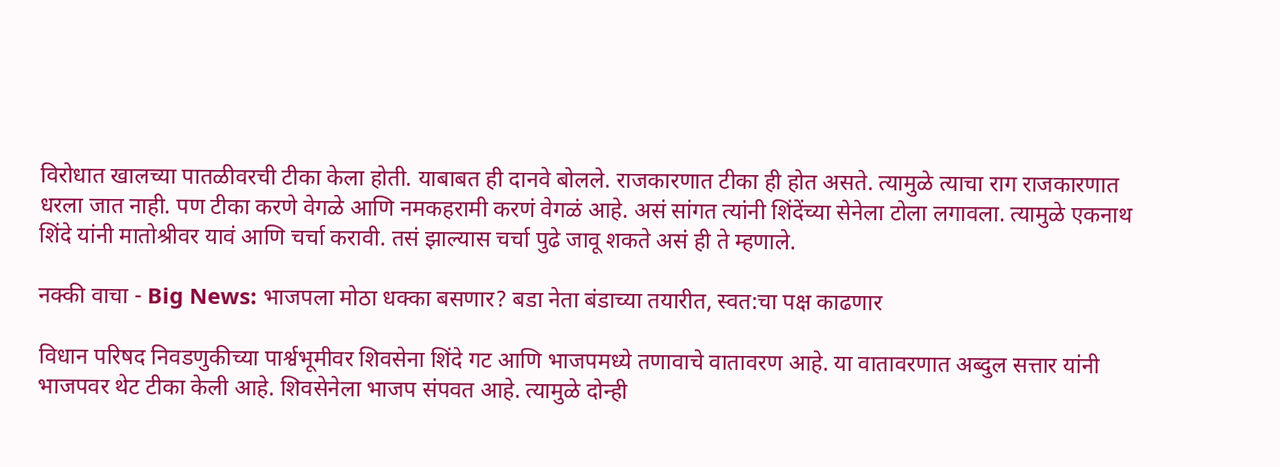विरोधात खालच्या पातळीवरची टीका केला होती. याबाबत ही दानवे बोलले. राजकारणात टीका ही होत असते. त्यामुळे त्याचा राग राजकारणात धरला जात नाही. पण टीका करणे वेगळे आणि नमकहरामी करणं वेगळं आहे. असं सांगत त्यांनी शिंदेंच्या सेनेला टोला लगावला. त्यामुळे एकनाथ शिंदे यांनी मातोश्रीवर यावं आणि चर्चा करावी. तसं झाल्यास चर्चा पुढे जावू शकते असं ही ते म्हणाले.

नक्की वाचा - Big News: भाजपला मोठा धक्का बसणार? बडा नेता बंडाच्या तयारीत, स्वत:चा पक्ष काढणार

विधान परिषद निवडणुकीच्या पार्श्वभूमीवर शिवसेना शिंदे गट आणि भाजपमध्ये तणावाचे वातावरण आहे. या वातावरणात अब्दुल सत्तार यांनी भाजपवर थेट टीका केली आहे. शिवसेनेला भाजप संपवत आहे. त्यामुळे दोन्ही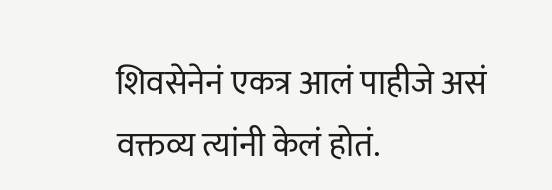शिवसेनेनं एकत्र आलं पाहीजे असं वक्तव्य त्यांनी केलं होतं.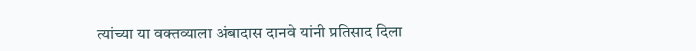त्यांच्या या वक्तव्याला अंबादास दानवे यांनी प्रतिसाद दिला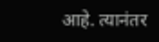आहे. त्यानंतर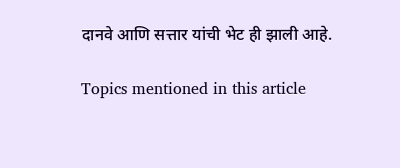दानवे आणि सत्तार यांची भेट ही झाली आहे.

Topics mentioned in this article